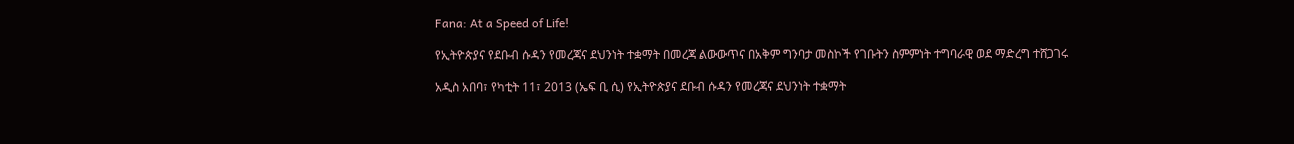Fana: At a Speed of Life!

የኢትዮጵያና የደቡብ ሱዳን የመረጃና ደህንነት ተቋማት በመረጃ ልውውጥና በአቅም ግንባታ መስኮች የገቡትን ስምምነት ተግባራዊ ወደ ማድረግ ተሸጋገሩ

አዲስ አበባ፣ የካቲት 11፣ 2013 (ኤፍ ቢ ሲ) የኢትዮጵያና ደቡብ ሱዳን የመረጃና ደህንነት ተቋማት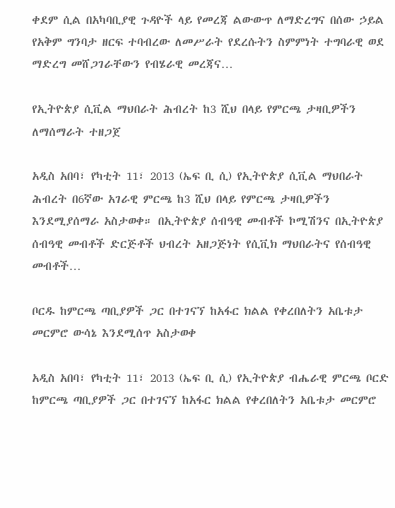ቀደም ሲል በአካባቢያዊ ጉዳዮች ላይ የመረጃ ልውውጥ ለማድረግና በሰው ኃይል የአቅም ግንባታ ዘርፍ ተባብረው ለመሥራት የደረሱትን ስምምነት ተግባራዊ ወደ ማድረግ መሸጋገራቸውን የብሄራዊ መረጃና…

የኢትዮጵያ ሲቪል ማህበራት ሕብረት ከ3 ሺህ በላይ የምርጫ ታዛቢዎችን ለማሰማራት ተዘጋጀ

አዲስ አበባ፣ የካቲት 11፣ 2013 (ኤፍ ቢ ሲ) የኢትዮጵያ ሲቪል ማህበራት ሕብረት በ6ኛው አገራዊ ምርጫ ከ3 ሺህ በላይ የምርጫ ታዛቢዎችን እንደሚያሰማራ አስታወቀ። በኢትዮጵያ ሰብዓዊ መብቶች ኮሚሽንና በኢትዮጵያ ሰብዓዊ መብቶች ድርጅቶች ህብረት አዘጋጅነት የሲቪክ ማህበራትና የሰብዓዊ መብቶች…

ቦርዱ ከምርጫ ጣቢያዎች ጋር በተገናኘ ከአፋር ክልል የቀረበለትን አቤቱታ መርምሮ ውሳኔ እንደሚሰጥ አስታወቀ

አዲስ አበባ፣ የካቲት 11፣ 2013 (ኤፍ ቢ ሲ) የኢትዮጵያ ብሔራዊ ምርጫ ቦርድ ከምርጫ ጣቢያዎች ጋር በተገናኘ ከአፋር ክልል የቀረበለትን አቤቱታ መርምሮ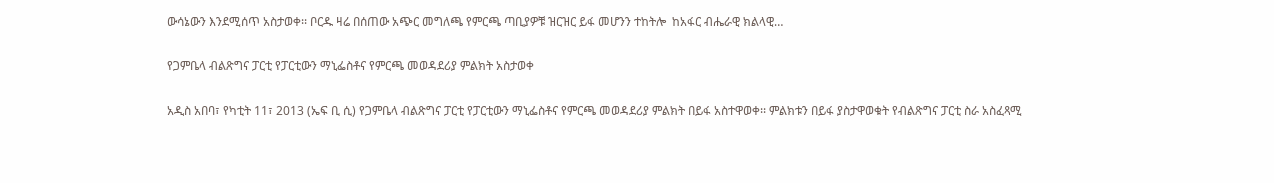ውሳኔውን እንደሚሰጥ አስታወቀ፡፡ ቦርዱ ዛሬ በሰጠው አጭር መግለጫ የምርጫ ጣቢያዎቹ ዝርዝር ይፋ መሆንን ተከትሎ  ከአፋር ብሔራዊ ክልላዊ…

የጋምቤላ ብልጽግና ፓርቲ የፓርቲውን ማኒፌስቶና የምርጫ መወዳደሪያ ምልክት አስታወቀ

አዲስ አበባ፣ የካቲት 11፣ 2013 (ኤፍ ቢ ሲ) የጋምቤላ ብልጽግና ፓርቲ የፓርቲውን ማኒፌስቶና የምርጫ መወዳደሪያ ምልክት በይፋ አስተዋወቀ፡፡ ምልክቱን በይፋ ያስታዋወቁት የብልጽግና ፓርቲ ስራ አስፈጻሚ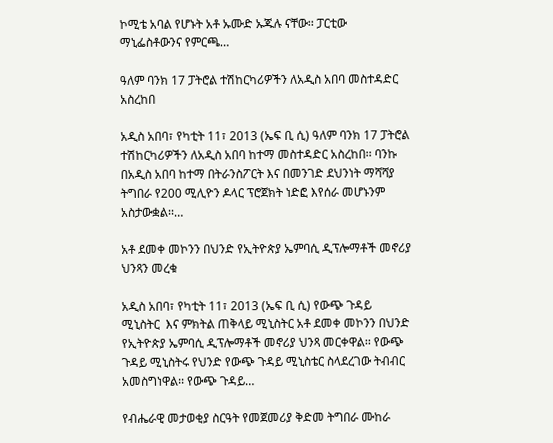ኮሚቴ አባል የሆኑት አቶ ኡሙድ ኡጁሉ ናቸው፡፡ ፓርቲው ማኒፌስቶውንና የምርጫ…

ዓለም ባንክ 17 ፓትሮል ተሽከርካሪዎችን ለአዲስ አበባ መስተዳድር አስረከበ

አዲስ አበባ፣ የካቲት 11፣ 2013 (ኤፍ ቢ ሲ) ዓለም ባንክ 17 ፓትሮል ተሽከርካሪዎችን ለአዲስ አበባ ከተማ መስተዳድር አስረከበ፡፡ ባንኩ በአዲስ አበባ ከተማ በትራንስፖርት እና በመንገድ ደህንነት ማሻሻያ ትግበራ የ200 ሚሊዮን ዶላር ፕሮጀክት ነድፎ እየሰራ መሆኑንም አስታውቋል፡፡…

አቶ ደመቀ መኮንን በህንድ የኢትዮጵያ ኤምባሲ ዲፕሎማቶች መኖሪያ ህንጻን መረቁ

አዲስ አበባ፣ የካቲት 11፣ 2013 (ኤፍ ቢ ሲ) የውጭ ጉዳይ ሚኒስትር  እና ምክትል ጠቅላይ ሚኒስትር አቶ ደመቀ መኮንን በህንድ የኢትዮጵያ ኤምባሲ ዲፕሎማቶች መኖሪያ ህንጻ መርቀዋል፡፡ የውጭ ጉዳይ ሚኒስትሩ የህንድ የውጭ ጉዳይ ሚኒስቴር ስላደረገው ትብብር አመስግነዋል፡፡ የውጭ ጉዳይ…

የብሔራዊ መታወቂያ ስርዓት የመጀመሪያ ቅድመ ትግበራ ሙከራ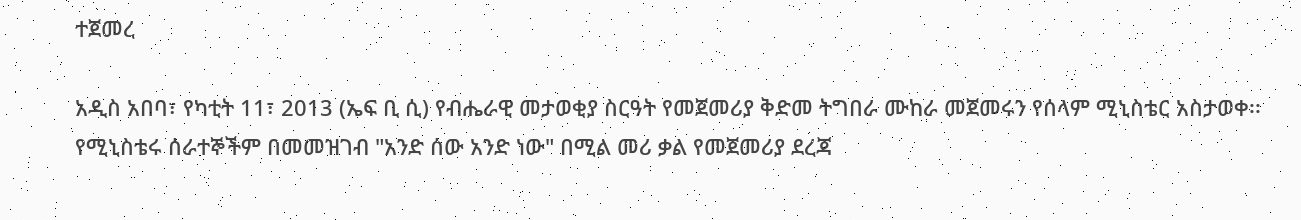ተጀመረ

አዲስ አበባ፣ የካቲት 11፣ 2013 (ኤፍ ቢ ሲ) የብሔራዊ መታወቂያ ስርዓት የመጀመሪያ ቅድመ ትግበራ ሙከራ መጀመሩን የሰላም ሚኒስቴር አስታወቀ፡፡ የሚኒስቴሩ ሰራተኞችም በመመዝገብ "አንድ ሰው አንድ ነው" በሚል መሪ ቃል የመጀመሪያ ደረጃ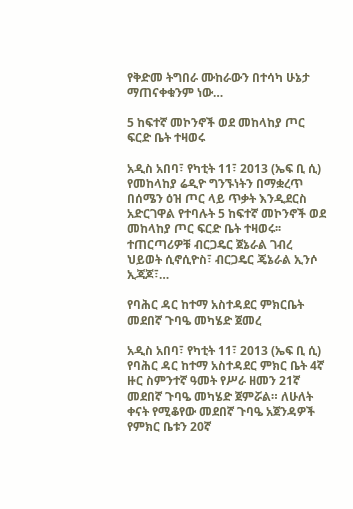የቅድመ ትግበራ ሙከራውን በተሳካ ሁኔታ ማጠናቀቁንም ነው…

5 ከፍተኛ መኮንኖች ወደ መከላከያ ጦር ፍርድ ቤት ተዛወሩ

አዲስ አበባ፣ የካቲት 11፣ 2013 (ኤፍ ቢ ሲ) የመከላከያ ሬዲዮ ግንኙነትን በማቋረጥ በሰሜን ዕዝ ጦር ላይ ጥቃት እንዲደርስ አድርገዋል የተባሉት 5 ከፍተኛ መኮንኖች ወደ መከላከያ ጦር ፍርድ ቤት ተዛወሩ፡፡ ተጠርጣሪዎቹ ብርጋዴር ጀኔራል ገብረ ህይወት ሲኖሲዮስ፣ ብርጋዴር ጄኔራል ኢንሶ ኢጃጆ፣…

የባሕር ዳር ከተማ አስተዳደር ምክርቤት መደበኛ ጉባዔ መካሄድ ጀመረ

አዲስ አበባ፣ የካቲት 11፣ 2013 (ኤፍ ቢ ሲ) የባሕር ዳር ከተማ አስተዳደር ምክር ቤት 4ኛ ዙር ስምንተኛ ዓመት የሥራ ዘመን 21ኛ መደበኛ ጉባዔ መካሄድ ጀምሯል። ለሁለት ቀናት የሚቆየው መደበኛ ጉባዔ አጀንዳዎች የምክር ቤቱን 20ኛ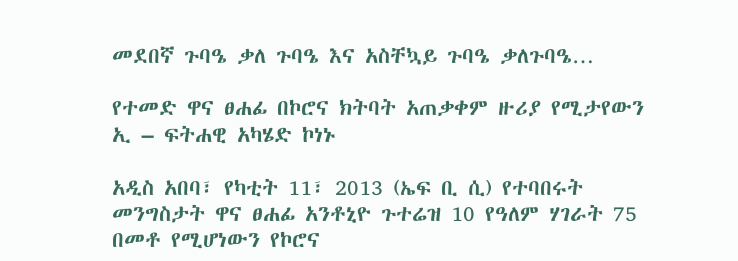መደበኛ ጉባዔ ቃለ ጉባዔ እና አስቸኳይ ጉባዔ ቃለጉባዔ…

የተመድ ዋና ፀሐፊ በኮሮና ክትባት አጠቃቀም ዙሪያ የሚታየውን  ኢ – ፍትሐዊ አካሄድ ኮነኑ

አዲስ አበባ፣ የካቲት 11፣ 2013 (ኤፍ ቢ ሲ) የተባበሩት መንግስታት ዋና ፀሐፊ አንቶኒዮ ጉተሬዝ 10 የዓለም ሃገራት 75 በመቶ የሚሆነውን የኮሮና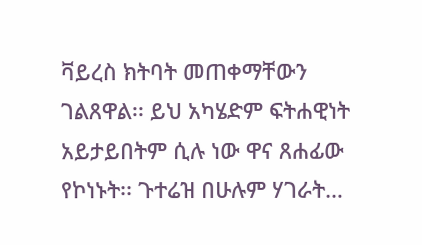ቫይረስ ክትባት መጠቀማቸውን ገልጸዋል፡፡ ይህ አካሄድም ፍትሐዊነት አይታይበትም ሲሉ ነው ዋና ጸሐፊው የኮነኑት፡፡ ጉተሬዝ በሁሉም ሃገራት…